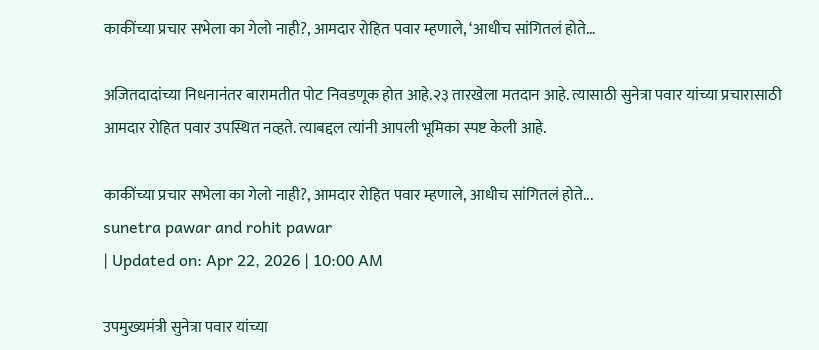काकींच्या प्रचार सभेला का गेलो नाही?, आमदार रोहित पवार म्हणाले, ‘आधीच सांगितलं होते…

अजितदादांच्या निधनानंतर बारामतीत पोट निवडणूक होत आहे.२३ तारखेला मतदान आहे. त्यासाठी सुनेत्रा पवार यांच्या प्रचारासाठी आमदार रोहित पवार उपस्थित नव्हते. त्याबद्दल त्यांनी आपली भूमिका स्पष्ट केली आहे.

काकींच्या प्रचार सभेला का गेलो नाही?, आमदार रोहित पवार म्हणाले, आधीच सांगितलं होते...
sunetra pawar and rohit pawar
| Updated on: Apr 22, 2026 | 10:00 AM

उपमुख्यमंत्री सुनेत्रा पवार यांच्या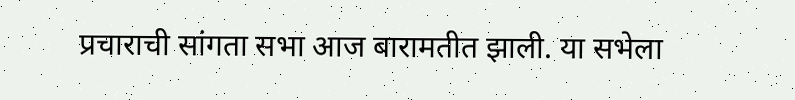प्रचाराची सांगता सभा आज बारामतीत झाली. या सभेला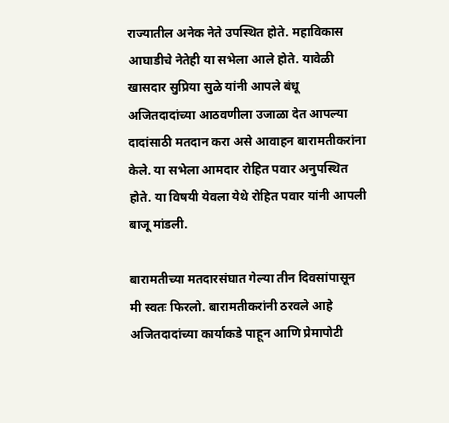राज्यातील अनेक नेते उपस्थित होते. महाविकास आघाडीचे नेतेही या सभेला आले होते. यावेळी खासदार सुप्रिया सुळे यांनी आपले बंधू अजितदादांच्या आठवणीला उजाळा देत आपल्या दादांसाठी मतदान करा असे आवाहन बारामतीकरांना केले. या सभेला आमदार रोहित पवार अनुपस्थित होते. या विषयी येवला येथे रोहित पवार यांनी आपली बाजू मांडली.

बारामतीच्या मतदारसंघात गेल्या तीन दिवसांपासून मी स्वतः फिरलो. बारामतीकरांनी ठरवले आहे अजितदादांच्या कार्याकडे पाहून आणि प्रेमापोटी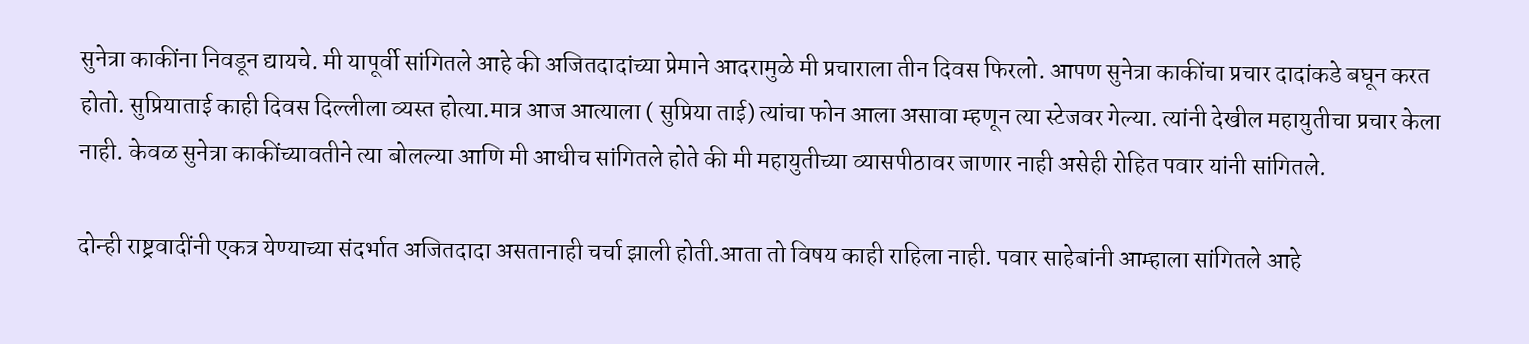सुनेत्रा काकींना निवडून द्यायचे. मी यापूर्वी सांगितले आहे की अजितदादांच्या प्रेमाने आदरामुळे मी प्रचाराला तीन दिवस फिरलो. आपण सुनेत्रा काकींचा प्रचार दादांकडे बघून करत होतो. सुप्रियाताई काही दिवस दिल्लीला व्यस्त होत्या.मात्र आज आत्याला ( सुप्रिया ताई) त्यांचा फोन आला असावा म्हणून त्या स्टेजवर गेल्या. त्यांनी देखील महायुतीचा प्रचार केला नाही. केवळ सुनेत्रा काकींच्यावतीने त्या बोलल्या आणि मी आधीच सांगितले होते की मी महायुतीच्या व्यासपीठावर जाणार नाही असेही रोहित पवार यांनी सांगितले.

दोन्ही राष्ट्रवादींनी एकत्र येण्याच्या संदर्भात अजितदादा असतानाही चर्चा झाली होती.आता तो विषय काही राहिला नाही. पवार साहेबांनी आम्हाला सांगितले आहे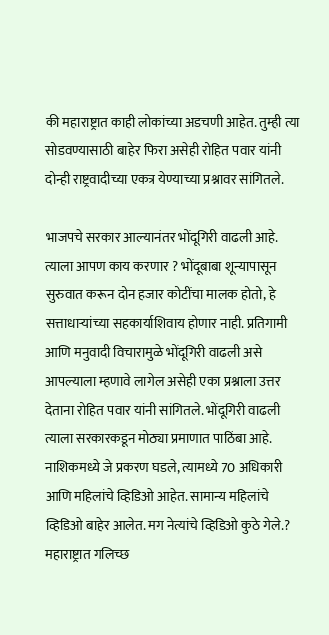की महाराष्ट्रात काही लोकांच्या अडचणी आहेत. तुम्ही त्या सोडवण्यासाठी बाहेर फिरा असेही रोहित पवार यांनी दोन्ही राष्ट्रवादीच्या एकत्र येण्याच्या प्रश्नावर सांगितले.

भाजपचे सरकार आल्यानंतर भोंदूगिरी वाढली आहे. त्याला आपण काय करणार ? भोंदूबाबा शून्यापासून सुरुवात करून दोन हजार कोटींचा मालक होतो, हे सत्ताधाऱ्यांच्या सहकार्याशिवाय होणार नाही. प्रतिगामी आणि मनुवादी विचारामुळे भोंदूगिरी वाढली असे आपल्याला म्हणावे लागेल असेही एका प्रश्नाला उत्तर देताना रोहित पवार यांनी सांगितले. भोंदूगिरी वाढली त्याला सरकारकडून मोठ्या प्रमाणात पाठिंबा आहे. नाशिकमध्ये जे प्रकरण घडले, त्यामध्ये 70 अधिकारी आणि महिलांचे व्हिडिओ आहेत. सामान्य महिलांचे व्हिडिओ बाहेर आलेत. मग नेत्यांचे व्हिडिओ कुठे गेले.? महाराष्ट्रात गलिच्छ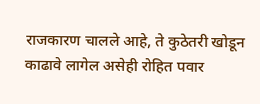राजकारण चालले आहे, ते कुठेतरी खोडून काढावे लागेल असेही रोहित पवार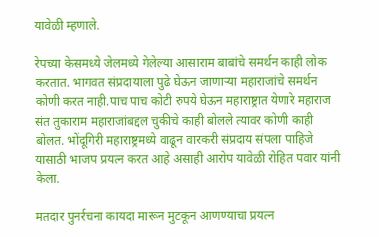यावेळी म्हणाले.

रेपच्या केसमध्ये जेलमध्ये गेलेल्या आसाराम बाबांचे समर्थन काही लोक करतात. भागवत संप्रदायाला पुढे घेऊन जाणाऱ्या महाराजांचे समर्थन कोणी करत नाही.पाच पाच कोटी रुपये घेऊन महाराष्ट्रात येणारे महाराज संत तुकाराम महाराजांबद्दल चुकीचे काही बोलले त्यावर कोणी काही बोलत. भोंदूगिरी महाराष्ट्रमध्ये वाढून वारकरी संप्रदाय संपला पाहिजे यासाठी भाजप प्रयत्न करत आहे असाही आरोप यावेळी रोहित पवार यांनी केला.

मतदार पुनर्रचना कायदा मारून मुटकून आणण्याचा प्रयत्न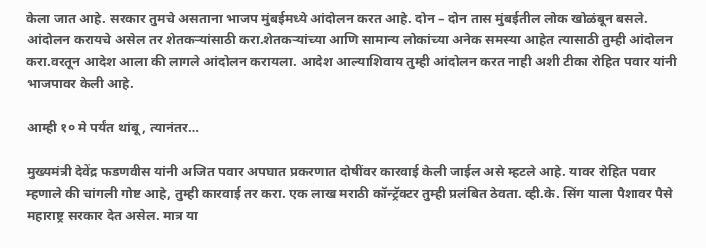केला जात आहे. सरकार तुमचे असताना भाजप मुंबईमध्ये आंदोलन करत आहे. दोन – दोन तास मुंबईतील लोक खोळंबून बसले. आंदोलन करायचे असेल तर शेतकऱ्यांसाठी करा.शेतकऱ्यांच्या आणि सामान्य लोकांच्या अनेक समस्या आहेत त्यासाठी तुम्ही आंदोलन करा.वरतून आदेश आला की लागले आंदोलन करायला. आदेश आल्याशिवाय तुम्ही आंदोलन करत नाही अशी टीका रोहित पवार यांनी भाजपावर केली आहे.

आम्ही १० मे पर्यंत थांबू, त्यानंतर…

मुख्यमंत्री देवेंद्र फडणवीस यांनी अजित पवार अपघात प्रकरणात दोषींवर कारवाई केली जाईल असे म्हटले आहे. यावर रोहित पवार म्हणाले की चांगली गोष्ट आहे, तुम्ही कारवाई तर करा. एक लाख मराठी कॉन्ट्रॅक्टर तुम्ही प्रलंबित ठेवता. व्ही.के. सिंग याला पैशावर पैसे महाराष्ट्र सरकार देत असेल. मात्र या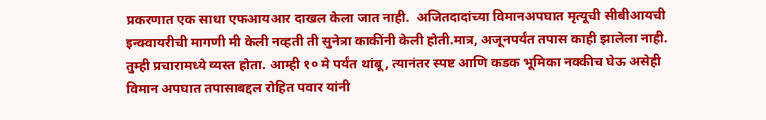प्रकरणात एक साधा एफआयआर दाखल केला जात नाही.  अजितदादांच्या विमानअपघात मृत्यूची सीबीआयची इन्क्वायरीची मागणी मी केली नव्हती ती सुनेत्रा काकींनी केली होती.मात्र, अजूनपर्यंत तपास काही झालेला नाही. तुम्ही प्रचारामध्ये व्यस्त होता. आम्ही १० मे पर्यंत थांबू, त्यानंतर स्पष्ट आणि कडक भूमिका नक्कीच घेऊ असेही विमान अपघात तपासाबद्दल रोहित पवार यांनी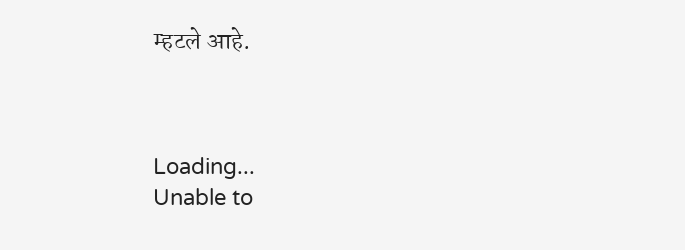म्हटले आहे.



Loading...
Unable to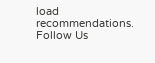load recommendations.
Follow Us